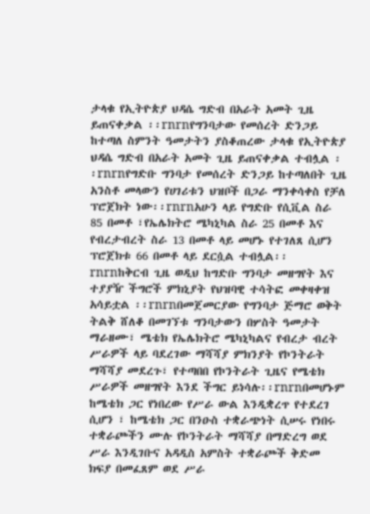ታላቁ የኢትዮጵያ ህዳሴ ግድብ በአራት አመት ጊዜ ይጠናቀቃል ፡፡rnrnየግንባታው የመሰረት ድንጋይ ከተጣለ ስምንት ዓመታትን ያስቆጠረው ታላቁ የኢትዮጵያ ህዳሴ ግድብ በአራት አመት ጊዜ ይጠናቀቃል ተብሏል ፡፡rnrnየግድቡ ግንባታ የመሰረት ድንጋይ ከተጣለበት ጊዜ አንስቶ መላውን የሀገሪቱን ህዝቦች በጋራ ማንቀሳቀስ የቻለ ፕሮጀክት ነው፡፡rnrnአሁን ላይ የግድቡ የሲቪል ስራ 85 በመቶ ፣የኤሌክትሮ ሜካኒካል ስራ 25 በመቶ እና የብረታብረት ስራ 13 በመቶ ላይ መሆኑ የተገለጸ ሲሆን ፕሮጀክቱ 66 በመቶ ላይ ደርሷል ተብሏል፡፡rnrnከቅርብ ጊዜ ወዲህ ከግድቡ ግንባታ መዘግየት እና ተያያዥ ችግሮች ምክኒያት የህዝባዊ ተሳትፎ መቀዛቀዝ አሳይቷል ፡፡rnrnበመጀመርያው የግንባታ ጅማሮ ወቅት ትልቅ ሸለቆ በመገኘቱ ግንባታውን በሦስት ዓመታት ማራዘሙ፣ ሜቴክ የኤሌክትሮ ሜካኒካልና የብረታ ብረት ሥራዎች ላይ ባደረገው ማሻሻያ ምክንያት የኮንትራት ማሻሻያ መደረጉ፣ የተጣበበ የኮንትራት ጊዜና የሜቴክ ሥራዎች መዘግየት እንደ ችግር ይነሳሉ፡፡rnrnበመሆኑም ከሜቴክ ጋር የነበረው የሥራ ውል እንዲቋረጥ የተደረገ ሲሆን ፣ ከሜቴክ ጋር በንዑስ ተቋራጭነት ሲሠሩ የነበሩ ተቋራጮችን ሙሉ የኮንትራት ማሻሻያ በማድረግ ወደ ሥራ እንዲገቡና አዳዲስ አምስት ተቋራጮች ቅድመ ክፍያ በመፈጸም ወደ ሥራ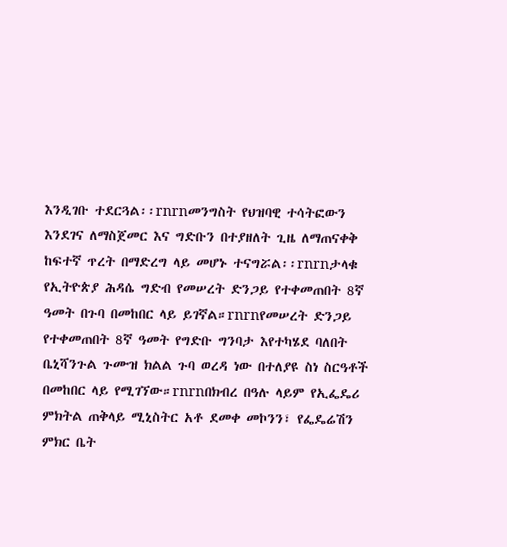እንዲገቡ ተደርጓል፡፡rnrnመንግስት የህዝባዊ ተሳትፎውን እንደገና ለማስጀመር እና ግድቡን በተያዘለት ጊዜ ለማጠናቀቅ ከፍተኛ ጥረት በማድረግ ላይ መሆኑ ተናግሯል፡፡rnrnታላቁ የኢትዮጵያ ሕዳሴ ግድብ የመሠረት ድንጋይ የተቀመጠበት 8ኛ ዓመት በጉባ በመከበር ላይ ይገኛል።rnrnየመሠረት ድንጋይ የተቀመጠበት 8ኛ ዓመት የግድቡ ግንባታ እየተካሄደ ባለበት ቤኒሻንጉል ጉሙዝ ክልል ጉባ ወረዳ ነው በተለያዩ ስነ ስርዓቶች በመከበር ላይ የሚገኘው።rnrnበክብረ በዓሉ ላይም የኢፌዴሪ ምክትል ጠቅላይ ሚኒስትር አቶ ደመቀ መኮንን፣ የፌዴሬሽን ምክር ቤት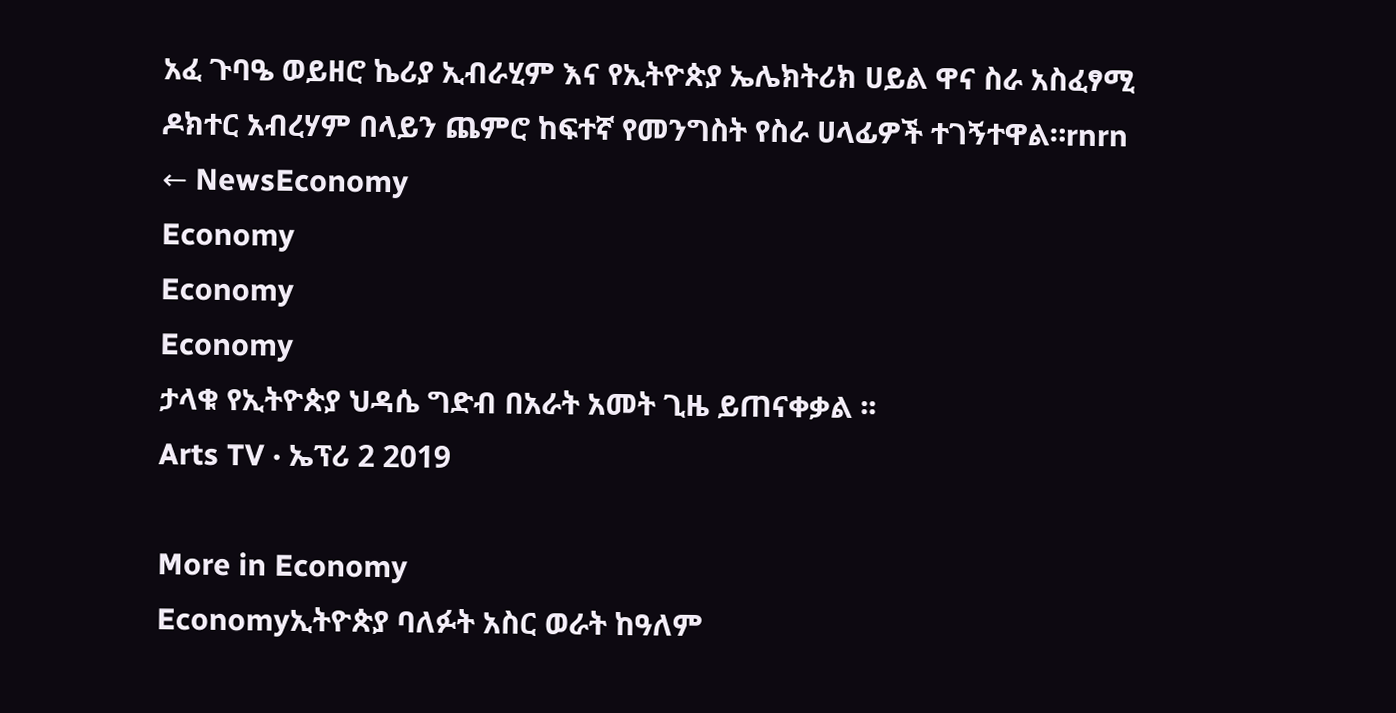አፈ ጉባዔ ወይዘሮ ኬሪያ ኢብራሂም እና የኢትዮጵያ ኤሌክትሪክ ሀይል ዋና ስራ አስፈፃሚ ዶክተር አብረሃም በላይን ጨምሮ ከፍተኛ የመንግስት የስራ ሀላፊዎች ተገኝተዋል።rnrn
← NewsEconomy
Economy
Economy
Economy
ታላቁ የኢትዮጵያ ህዳሴ ግድብ በአራት አመት ጊዜ ይጠናቀቃል ፡፡
Arts TV · ኤፕሪ 2 2019

More in Economy
Economyኢትዮጵያ ባለፉት አስር ወራት ከዓለም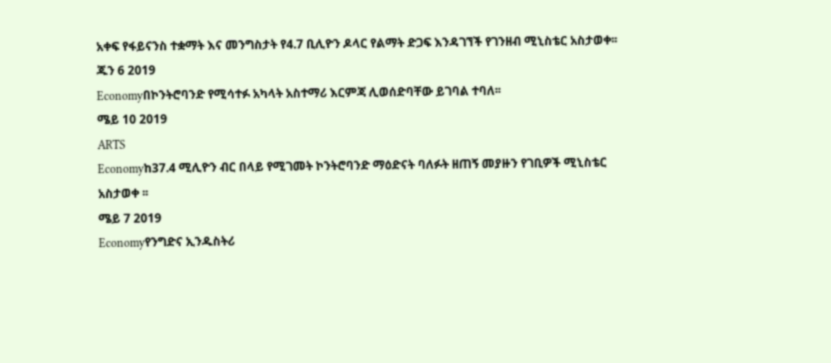አቀፍ የፋይናንስ ተቋማት እና መንግስታት የ4.7 ቢሊዮን ዶላር የልማት ድጋፍ እንዳገኘች የገንዘብ ሚኒስቴር አስታወቀ፡፡
ጁን 6 2019
Economyበኮንትሮባንድ የሚሳተፉ አካላት አስተማሪ እርምጃ ሊወሰድባቸው ይገባል ተባለ፡፡
ሜይ 10 2019
ARTS
Economyከ37.4 ሚሊዮን ብር በላይ የሚገመት ኮንትሮባንድ ማዕድናት ባለፉት ዘጠኝ መያዙን የገቢዎች ሚኒስቴር አስታወቀ ፡፡
ሜይ 7 2019
Economyየንግድና ኢንዱስትሪ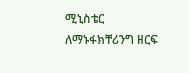ሚኒስቴር ለማኑፋክቸሪንግ ዘርፍ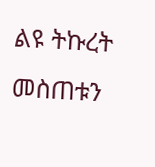ልዩ ትኩረት መስጠቱን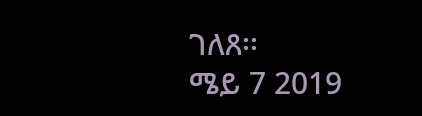ገለጸ፡፡
ሜይ 7 2019